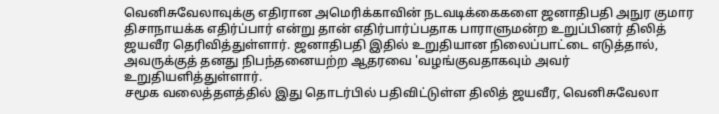வெனிசுவேலாவுக்கு எதிரான அமெரிக்காவின் நடவடிக்கைகளை ஜனாதிபதி அநுர குமார திசாநாயக்க எதிர்ப்பார் என்று தான் எதிர்பார்ப்பதாக பாராளுமன்ற உறுப்பினர் திலித் ஜயவீர தெரிவித்துள்ளார். ஜனாதிபதி இதில் உறுதியான நிலைப்பாட்டை எடுத்தால், அவருக்குத் தனது நிபந்தனையற்ற ஆதரவை 'வழங்குவதாகவும் அவர் உறுதியளித்துள்ளார்.
சமூக வலைத்தளத்தில் இது தொடர்பில் பதிவிட்டுள்ள திலித் ஜயவீர, வெனிசுவேலா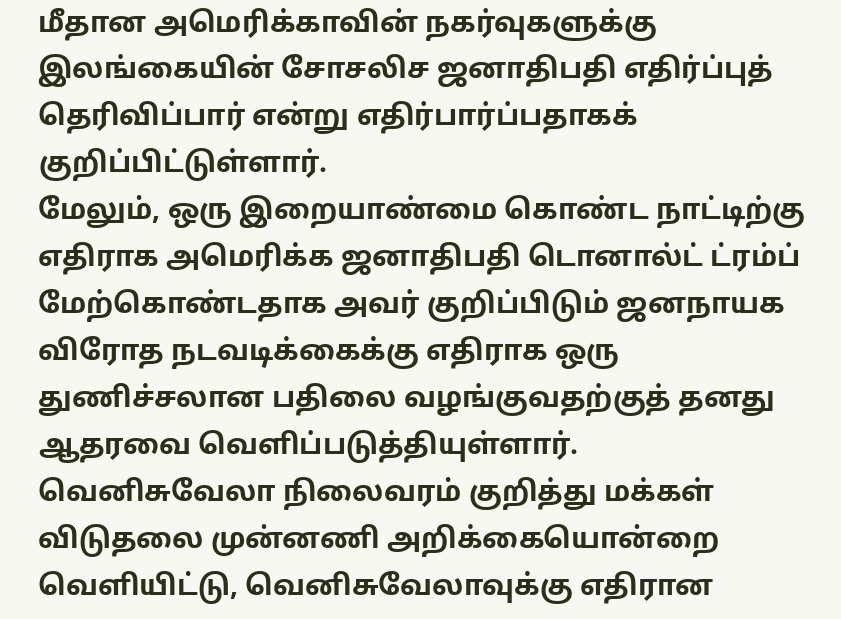மீதான அமெரிக்காவின் நகர்வுகளுக்கு இலங்கையின் சோசலிச ஜனாதிபதி எதிர்ப்புத் தெரிவிப்பார் என்று எதிர்பார்ப்பதாகக் குறிப்பிட்டுள்ளார்.
மேலும், ஒரு இறையாண்மை கொண்ட நாட்டிற்கு எதிராக அமெரிக்க ஜனாதிபதி டொனால்ட் ட்ரம்ப் மேற்கொண்டதாக அவர் குறிப்பிடும் ஜனநாயக விரோத நடவடிக்கைக்கு எதிராக ஒரு துணிச்சலான பதிலை வழங்குவதற்குத் தனது ஆதரவை வெளிப்படுத்தியுள்ளார்.
வெனிசுவேலா நிலைவரம் குறித்து மக்கள் விடுதலை முன்னணி அறிக்கையொன்றை வெளியிட்டு, வெனிசுவேலாவுக்கு எதிரான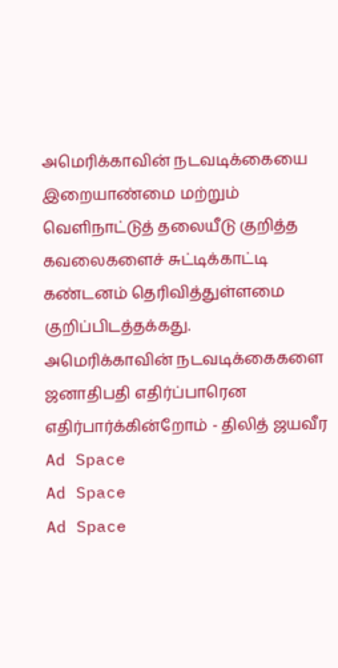அமெரிக்காவின் நடவடிக்கையை இறையாண்மை மற்றும் வெளிநாட்டுத் தலையீடு குறித்த கவலைகளைச் சுட்டிக்காட்டி கண்டனம் தெரிவித்துள்ளமை குறிப்பிடத்தக்கது.
அமெரிக்காவின் நடவடிக்கைகளை ஜனாதிபதி எதிர்ப்பாரென எதிர்பார்க்கின்றோம் - திலித் ஜயவீர
Ad Space
Ad Space
Ad Space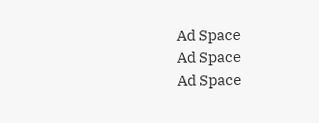Ad Space
Ad Space
Ad Space